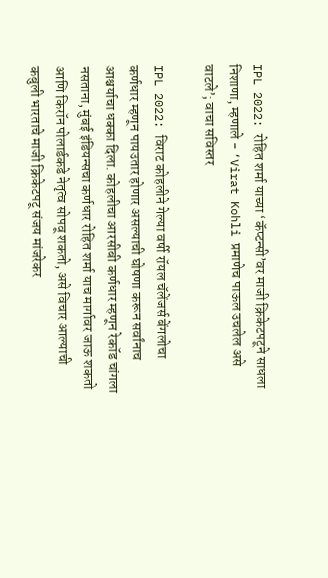IPL 2022: रोहित शर्मा याच्या ‘कॅप्टन्सी’वर माजी क्रिकेटपटूने साधला निशाणा, म्हणाले - ‘Virat Kohli प्रमाणेच पाऊल उचलेल असे वाटले’; वाचा सविस्तर

IPL 2022: विराट कोहलीने गेल्या वर्षी रॉयल चॅलेंजर्स बेंगलोचा कर्णधार म्हणून पायउतार होणार असल्याची घोषणा करून सर्वांनाच आश्चर्याचा धक्का दिला. कोहलीचा आरसीबी कर्णधार म्हणून रेकॉड चांगला नसताना, मुंबई इंडियन्सचा कर्णधार रोहित शर्मा याच मार्गावर जाऊ शकतो आणि किरॉन पोलार्डकडे नेतृत्व सोपवू शकतो, असे विचार आल्याची कबुली भारताचे माजी क्रिकेटपटू संजय मांजरेकर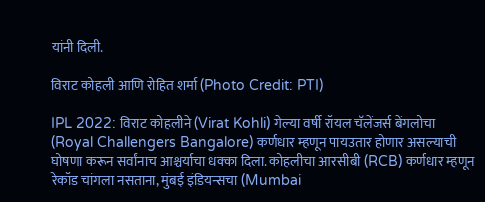यांनी दिली.

विराट कोहली आणि रोहित शर्मा (Photo Credit: PTI)

IPL 2022: विराट कोहलीने (Virat Kohli) गेल्या वर्षी रॉयल चॅलेंजर्स बेंगलोचा (Royal Challengers Bangalore) कर्णधार म्हणून पायउतार होणार असल्याची घोषणा करून सर्वांनाच आश्चर्याचा धक्का दिला. कोहलीचा आरसीबी (RCB) कर्णधार म्हणून रेकॉड चांगला नसताना, मुंबई इंडियन्सचा (Mumbai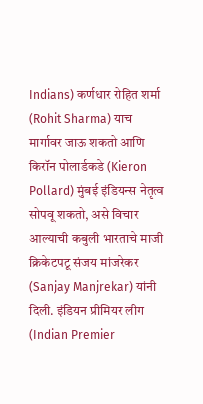Indians) कर्णधार रोहित शर्मा (Rohit Sharma) याच मार्गावर जाऊ शकतो आणि किरॉन पोलार्डकडे (Kieron Pollard) मुंबई इंडियन्स नेतृत्व सोपवू शकतो, असे विचार आल्याची कबुली भारताचे माजी क्रिकेटपटू संजय मांजरेकर (Sanjay Manjrekar) यांनी दिली. इंडियन प्रीमियर लीग (Indian Premier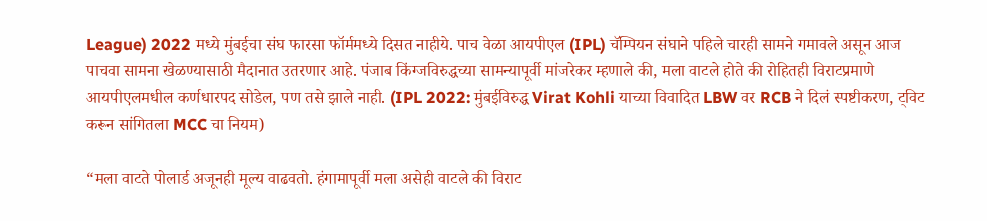League) 2022 मध्ये मुंबईचा संघ फारसा फॉर्ममध्ये दिसत नाहीये. पाच वेळा आयपीएल (IPL) चॅम्पियन संघाने पहिले चारही सामने गमावले असून आज पाचवा सामना खेळण्यासाठी मैदानात उतरणार आहे. पंजाब किंग्जविरुद्धच्या सामन्यापूर्वी मांजरेकर म्हणाले की, मला वाटले होते की रोहितही विराटप्रमाणे आयपीएलमधील कर्णधारपद सोडेल, पण तसे झाले नाही. (IPL 2022: मुंबईविरुद्ध Virat Kohli याच्या विवादित LBW वर RCB ने दिलं स्पष्टीकरण, ट्विट करून सांगितला MCC चा नियम)

“मला वाटते पोलार्ड अजूनही मूल्य वाढवतो. हंगामापूर्वी मला असेही वाटले की विराट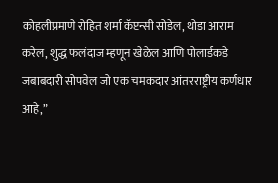कोहलीप्रमाणे रोहित शर्मा कॅप्टन्सी सोडेल, थोडा आराम करेल, शुद्ध फलंदाज म्हणून खेळेल आणि पोलार्डकडे जबाबदारी सोपवेल जो एक चमकदार आंतरराष्ट्रीय कर्णधार आहे,”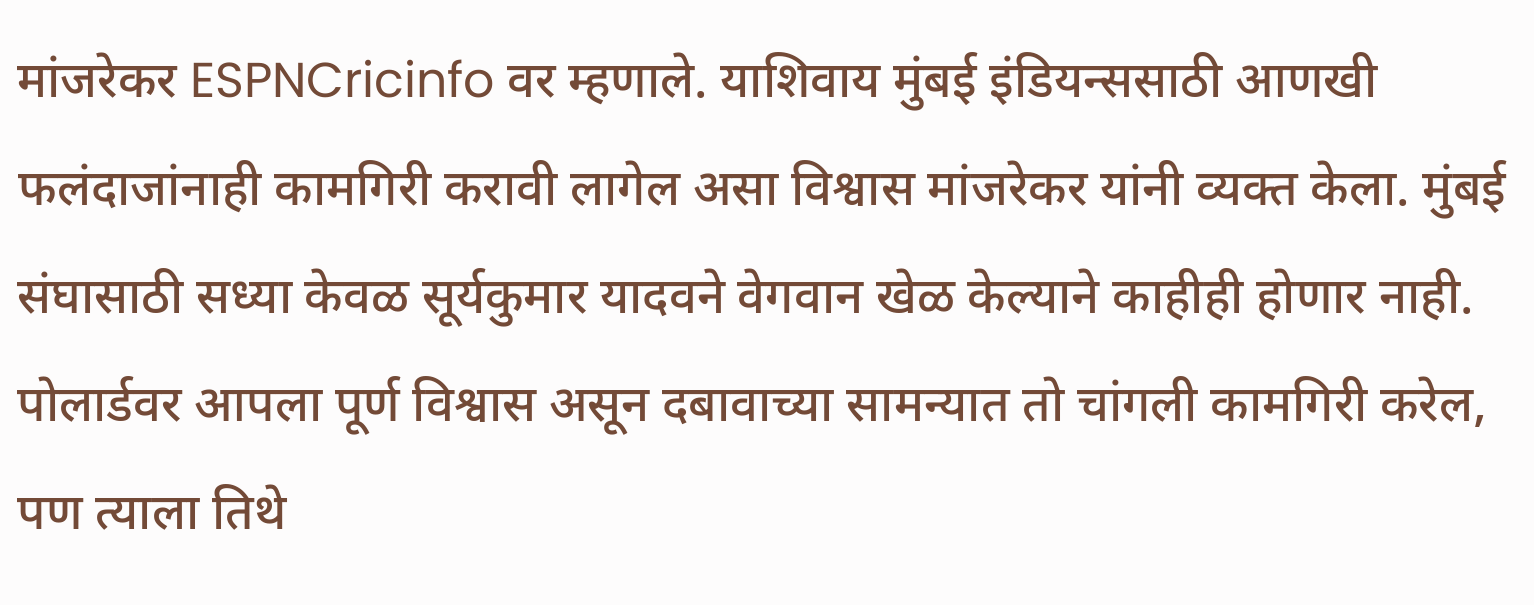मांजरेकर ESPNCricinfo वर म्हणाले. याशिवाय मुंबई इंडियन्ससाठी आणखी फलंदाजांनाही कामगिरी करावी लागेल असा विश्वास मांजरेकर यांनी व्यक्त केला. मुंबई संघासाठी सध्या केवळ सूर्यकुमार यादवने वेगवान खेळ केल्याने काहीही होणार नाही. पोलार्डवर आपला पूर्ण विश्वास असून दबावाच्या सामन्यात तो चांगली कामगिरी करेल, पण त्याला तिथे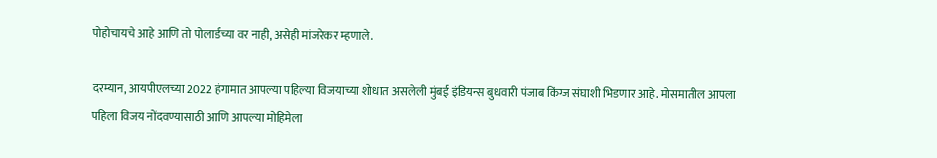पोहोचायचे आहे आणि तो पोलार्डच्या वर नाही, असेही मांजरेकर म्हणाले.

दरम्यान, आयपीएलच्या 2022 हंगामात आपल्या पहिल्या विजयाच्या शोधात असलेली मुंबई इंडियन्स बुधवारी पंजाब किंग्ज संघाशी भिडणार आहे. मोसमातील आपला पहिला विजय नोंदवण्यासाठी आणि आपल्या मोहिमेला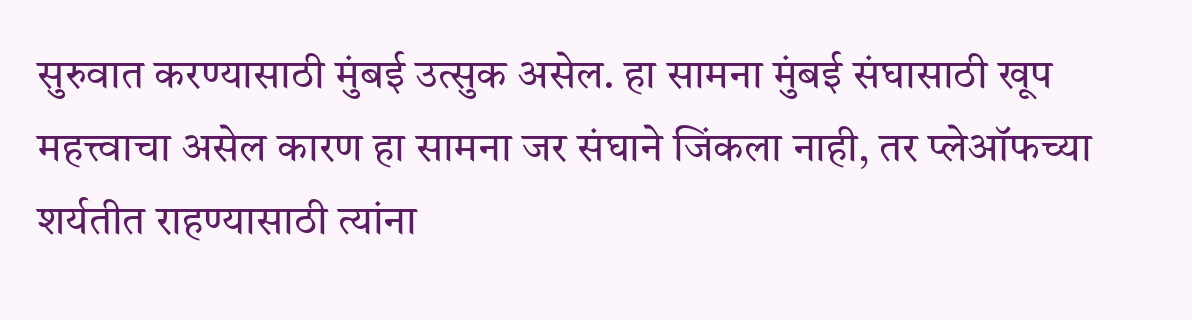सुरुवात करण्यासाठी मुंबई उत्सुक असेल. हा सामना मुंबई संघासाठी खूप महत्त्वाचा असेल कारण हा सामना जर संघाने जिंकला नाही, तर प्लेऑफच्या शर्यतीत राहण्यासाठी त्यांना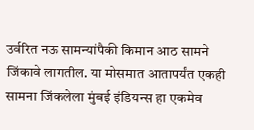उर्वरित नऊ सामन्यांपैकी किमान आठ सामने जिंकावे लागतील. या मोसमात आतापर्यंत एकही सामना जिंकलेला मुंबई इंडियन्स हा एकमेव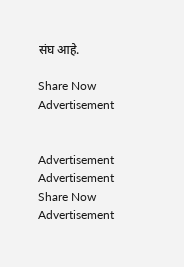संघ आहे.

Share Now
Advertisement


Advertisement
Advertisement
Share Now
Advertisement